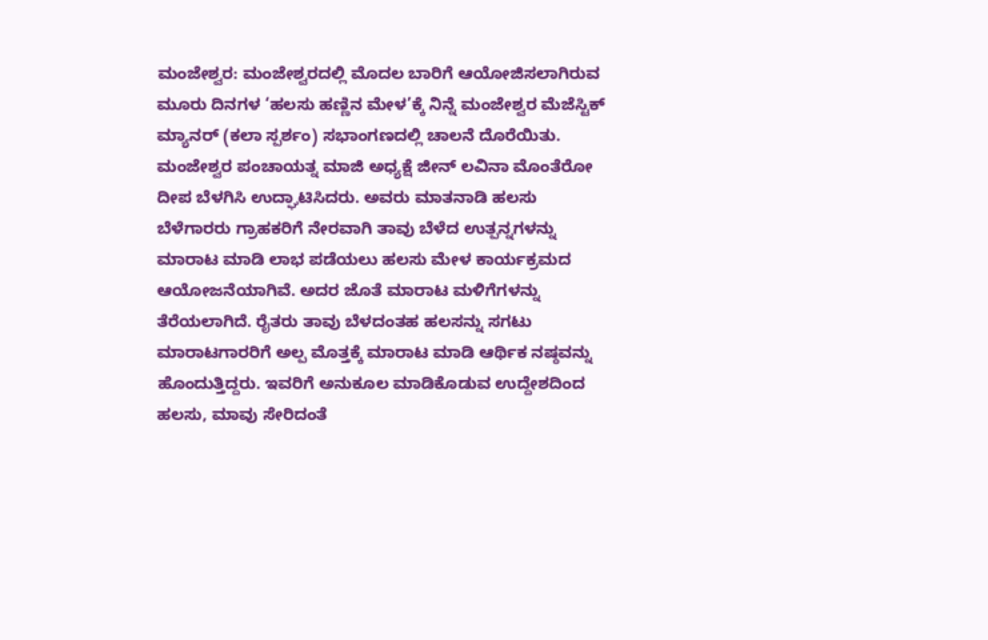ಮಂಜೇಶ್ವರ: ಮಂಜೇಶ್ವರದಲ್ಲಿ ಮೊದಲ ಬಾರಿಗೆ ಆಯೋಜಿಸಲಾಗಿರುವ ಮೂರು ದಿನಗಳ ‘ಹಲಸು ಹಣ್ಣಿನ ಮೇಳ’ಕ್ಕೆ ನಿನ್ನೆ ಮಂಜೇಶ್ವರ ಮೆಜೆಸ್ಟಿಕ್ ಮ್ಯಾನರ್ (ಕಲಾ ಸ್ಪರ್ಶಂ) ಸಭಾಂಗಣದಲ್ಲಿ ಚಾಲನೆ ದೊರೆಯಿತು. ಮಂಜೇಶ್ವರ ಪಂಚಾಯತ್ನ ಮಾಜಿ ಅಧ್ಯಕ್ಷೆ ಜೀನ್ ಲವಿನಾ ಮೊಂತೆರೋ ದೀಪ ಬೆಳಗಿಸಿ ಉದ್ಘಾಟಿಸಿದರು. ಅವರು ಮಾತನಾಡಿ ಹಲಸು ಬೆಳೆಗಾರರು ಗ್ರಾಹಕರಿಗೆ ನೇರವಾಗಿ ತಾವು ಬೆಳೆದ ಉತ್ಪನ್ನಗಳನ್ನು ಮಾರಾಟ ಮಾಡಿ ಲಾಭ ಪಡೆಯಲು ಹಲಸು ಮೇಳ ಕಾರ್ಯಕ್ರಮದ ಆಯೋಜನೆಯಾಗಿವೆ. ಅದರ ಜೊತೆ ಮಾರಾಟ ಮಳಿಗೆಗಳನ್ನು ತೆರೆಯಲಾಗಿದೆ. ರೈತರು ತಾವು ಬೆಳದಂತಹ ಹಲಸನ್ನು ಸಗಟು ಮಾರಾಟಗಾರರಿಗೆ ಅಲ್ಪ ಮೊತ್ತಕ್ಕೆ ಮಾರಾಟ ಮಾಡಿ ಆರ್ಥಿಕ ನಷ್ಠವನ್ನು ಹೊಂದುತ್ತಿದ್ದರು. ಇವರಿಗೆ ಅನುಕೂಲ ಮಾಡಿಕೊಡುವ ಉದ್ದೇಶದಿಂದ ಹಲಸು, ಮಾವು ಸೇರಿದಂತೆ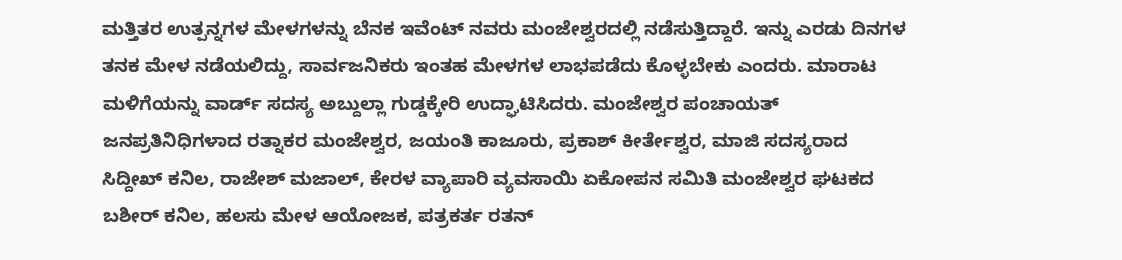ಮತ್ತಿತರ ಉತ್ಪನ್ನಗಳ ಮೇಳಗಳನ್ನು ಬೆನಕ ಇವೆಂಟ್ ನವರು ಮಂಜೇಶ್ವರದಲ್ಲಿ ನಡೆಸುತ್ತಿದ್ದಾರೆ. ಇನ್ನು ಎರಡು ದಿನಗಳ ತನಕ ಮೇಳ ನಡೆಯಲಿದ್ದು, ಸಾರ್ವಜನಿಕರು ಇಂತಹ ಮೇಳಗಳ ಲಾಭಪಡೆದು ಕೊಳ್ಳಬೇಕು ಎಂದರು. ಮಾರಾಟ ಮಳಿಗೆಯನ್ನು ವಾರ್ಡ್ ಸದಸ್ಯ ಅಬ್ದುಲ್ಲಾ ಗುಡ್ಡಕ್ಕೇರಿ ಉದ್ಘಾಟಿಸಿದರು. ಮಂಜೇಶ್ವರ ಪಂಚಾಯತ್ ಜನಪ್ರತಿನಿಧಿಗಳಾದ ರತ್ನಾಕರ ಮಂಜೇಶ್ವರ, ಜಯಂತಿ ಕಾಜೂರು, ಪ್ರಕಾಶ್ ಕೀರ್ತೇಶ್ವರ, ಮಾಜಿ ಸದಸ್ಯರಾದ ಸಿದ್ದೀಖ್ ಕನಿಲ, ರಾಜೇಶ್ ಮಜಾಲ್, ಕೇರಳ ವ್ಯಾಪಾರಿ ವ್ಯವಸಾಯಿ ಏಕೋಪನ ಸಮಿತಿ ಮಂಜೇಶ್ವರ ಘಟಕದ ಬಶೀರ್ ಕನಿಲ, ಹಲಸು ಮೇಳ ಆಯೋಜಕ, ಪತ್ರಕರ್ತ ರತನ್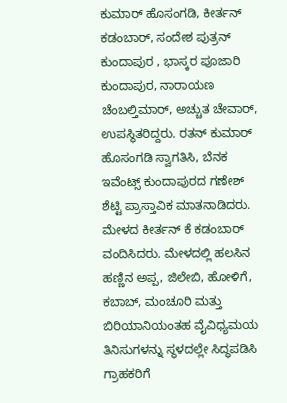ಕುಮಾರ್ ಹೊಸಂಗಡಿ, ಕೀರ್ತನ್ ಕಡಂಬಾರ್, ಸಂದೇಶ ಪುತ್ರನ್ ಕುಂದಾಪುರ , ಭಾಸ್ಕರ ಪೂಜಾರಿ ಕುಂದಾಪುರ, ನಾರಾಯಣ ಚೆಂಬಲ್ತಿಮಾರ್, ಅಚ್ಚುತ ಚೇವಾರ್, ಉಪಸ್ಥಿತರಿದ್ದರು. ರತನ್ ಕುಮಾರ್ ಹೊಸಂಗಡಿ ಸ್ವಾಗತಿಸಿ, ಬೆನಕ ಇವೆಂಟ್ಸ್ ಕುಂದಾಪುರದ ಗಣೇಶ್ ಶೆಟ್ಟಿ ಪ್ರಾಸ್ತಾವಿಕ ಮಾತನಾಡಿದರು. ಮೇಳದ ಕೀರ್ತನ್ ಕೆ ಕಡಂಬಾರ್ ವಂದಿಸಿದರು. ಮೇಳದಲ್ಲಿ ಹಲಸಿನ ಹಣ್ಣಿನ ಅಪ್ಪ, ಜಿಲೇಬಿ, ಹೋಳಿಗೆ, ಕಬಾಬ್, ಮಂಚೂರಿ ಮತ್ತು ಬಿರಿಯಾನಿಯಂತಹ ವೈವಿಧ್ಯಮಯ ತಿನಿಸುಗಳನ್ನು ಸ್ಥಳದಲ್ಲೇ ಸಿದ್ಧಪಡಿಸಿ ಗ್ರಾಹಕರಿಗೆ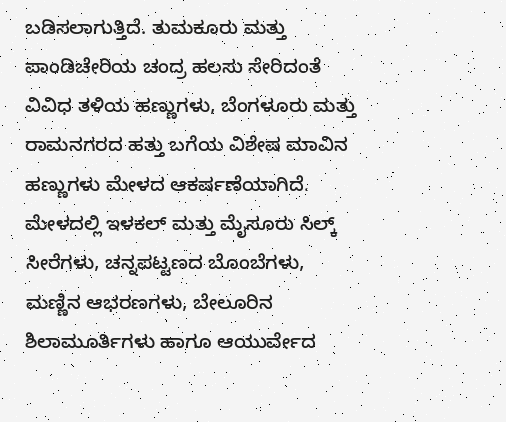ಬಡಿಸಲಾಗುತ್ತಿದೆ. ತುಮಕೂರು ಮತ್ತು ಪಾಂಡಿಚೇರಿಯ ಚಂದ್ರ ಹಲಸು ಸೇರಿದಂತೆ ವಿವಿಧ ತಳಿಯ ಹಣ್ಣುಗಳು, ಬೆಂಗಳೂರು ಮತ್ತು ರಾಮನಗರದ ಹತ್ತು ಬಗೆಯ ವಿಶೇಷ ಮಾವಿನ ಹಣ್ಣುಗಳು ಮೇಳದ ಆಕರ್ಷಣೆಯಾಗಿದೆ.
ಮೇಳದಲ್ಲಿ ಇಳಕಲ್ ಮತ್ತು ಮೈಸೂರು ಸಿಲ್ಕ್ ಸೀರೆಗಳು, ಚನ್ನಪಟ್ಟಣದ ಬೊಂಬೆಗಳು, ಮಣ್ಣಿನ ಆಭರಣಗಳು, ಬೇಲೂರಿನ ಶಿಲಾಮೂರ್ತಿಗಳು ಹಾಗೂ ಆಯುರ್ವೇದ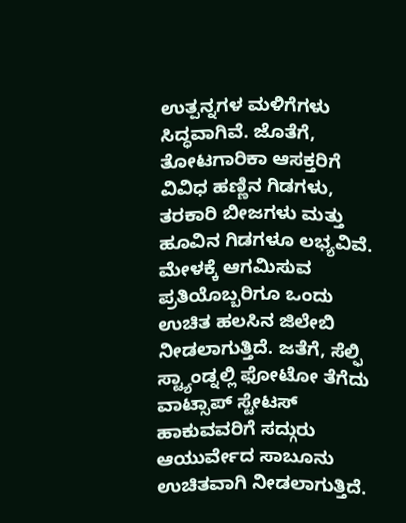ಉತ್ಪನ್ನಗಳ ಮಳಿಗೆಗಳು ಸಿದ್ಧವಾಗಿವೆ. ಜೊತೆಗೆ, ತೋಟಗಾರಿಕಾ ಆಸಕ್ತರಿಗೆ ವಿವಿಧ ಹಣ್ಣಿನ ಗಿಡಗಳು, ತರಕಾರಿ ಬೀಜಗಳು ಮತ್ತು ಹೂವಿನ ಗಿಡಗಳೂ ಲಭ್ಯವಿವೆ. ಮೇಳಕ್ಕೆ ಆಗಮಿಸುವ ಪ್ರತಿಯೊಬ್ಬರಿಗೂ ಒಂದು ಉಚಿತ ಹಲಸಿನ ಜಿಲೇಬಿ ನೀಡಲಾಗುತ್ತಿದೆ. ಜತೆಗೆ, ಸೆಲ್ಫಿ ಸ್ಟ್ಯಾಂಡ್ನಲ್ಲಿ ಫೋಟೋ ತೆಗೆದು ವಾಟ್ಸಾಪ್ ಸ್ಟೇಟಸ್ ಹಾಕುವವರಿಗೆ ಸದ್ಗುರು ಆಯುರ್ವೇದ ಸಾಬೂನು ಉಚಿತವಾಗಿ ನೀಡಲಾಗುತ್ತಿದೆ.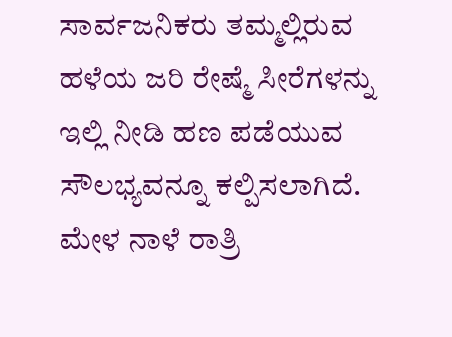ಸಾರ್ವಜನಿಕರು ತಮ್ಮಲ್ಲಿರುವ ಹಳೆಯ ಜರಿ ರೇಷ್ಮೆ ಸೀರೆಗಳನ್ನು ಇಲ್ಲಿ ನೀಡಿ ಹಣ ಪಡೆಯುವ ಸೌಲಭ್ಯವನ್ನೂ ಕಲ್ಪಿಸಲಾಗಿದೆ. ಮೇಳ ನಾಳೆ ರಾತ್ರಿ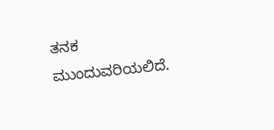ತನಕ ಮುಂದುವರಿಯಲಿದೆ.